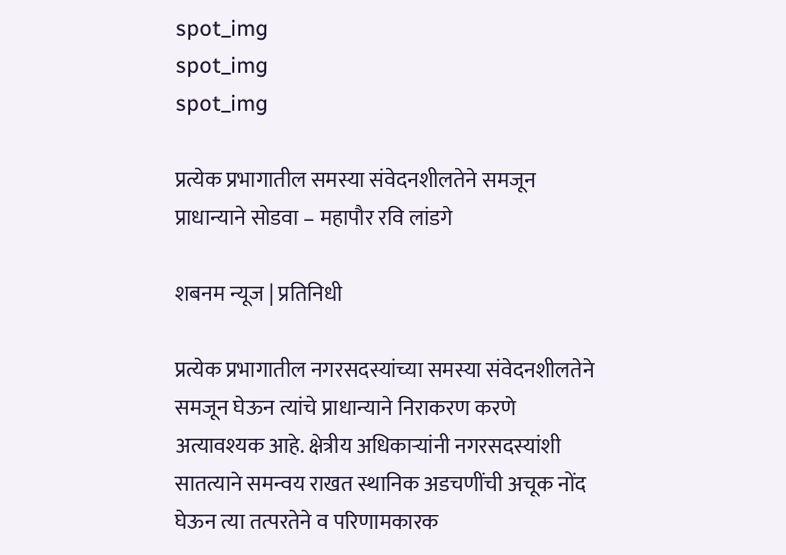spot_img
spot_img
spot_img

प्रत्येक प्रभागातील समस्या संवेदनशीलतेने समजून प्राधान्याने सोडवा – महापौर रवि लांडगे

शबनम न्यूज | प्रतिनिधी

प्रत्येक प्रभागातील नगरसदस्यांच्या समस्या संवेदनशीलतेने समजून घेऊन त्यांचे प्राधान्याने निराकरण करणे अत्यावश्यक आहे. क्षेत्रीय अधिकाऱ्यांनी नगरसदस्यांशी सातत्याने समन्वय राखत स्थानिक अडचणींची अचूक नोंद घेऊन त्या तत्परतेने व परिणामकारक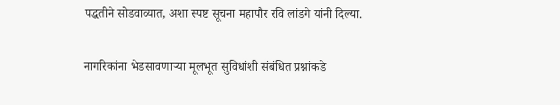पद्धतीने सोडवाव्यात, अशा स्पष्ट सूचना महापौर रवि लांडगे यांनी दिल्या.

नागरिकांना भेडसावणाऱ्या मूलभूत सुविधांशी संबंधित प्रश्नांकडे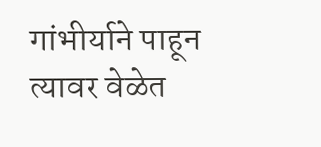गांभीर्याने पाहून त्यावर वेळेत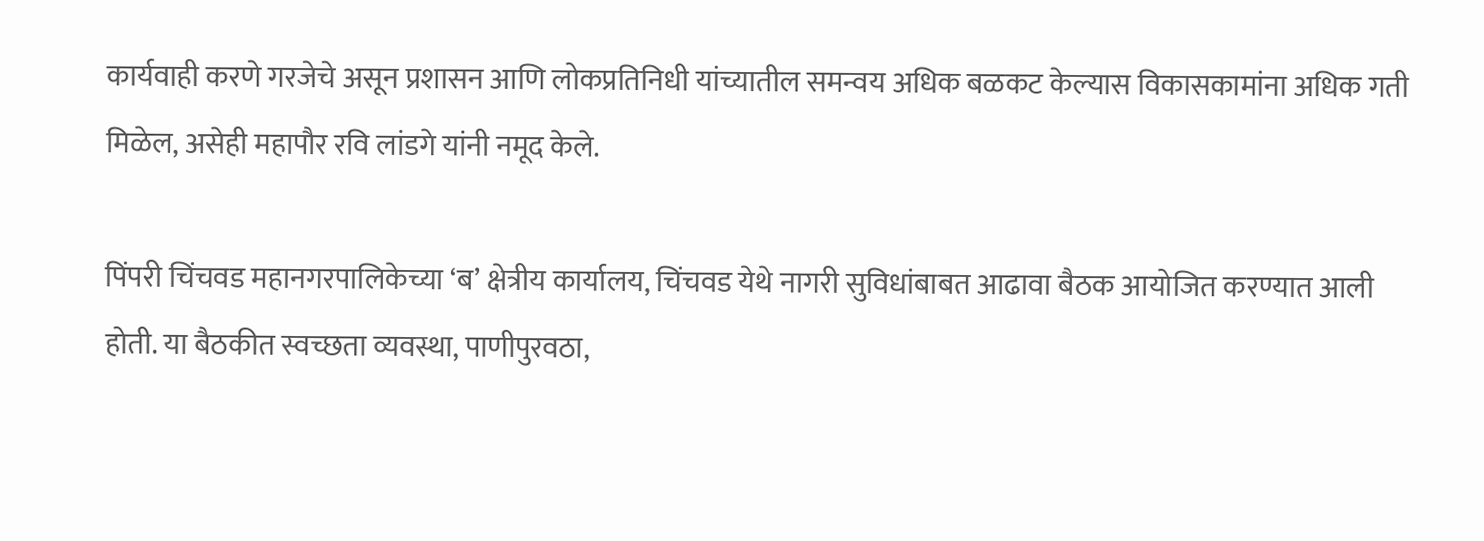कार्यवाही करणे गरजेचे असून प्रशासन आणि लोकप्रतिनिधी यांच्यातील समन्वय अधिक बळकट केल्यास विकासकामांना अधिक गती मिळेल, असेही महापौर रवि लांडगे यांनी नमूद केले.

पिंपरी चिंचवड महानगरपालिकेच्या ‘ब’ क्षेत्रीय कार्यालय, चिंचवड येथे नागरी सुविधांबाबत आढावा बैठक आयोजित करण्यात आली होती. या बैठकीत स्वच्छता व्यवस्था, पाणीपुरवठा,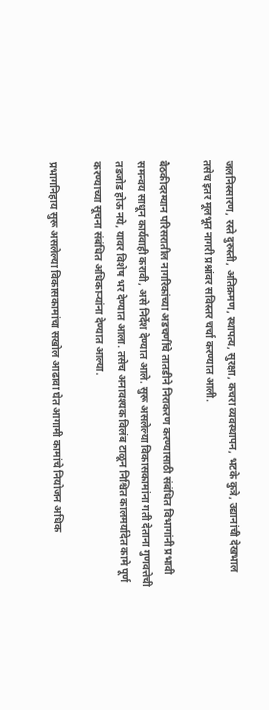जलनिस्सारण, रस्ते दुरुस्ती, अतिक्रमण, स्थापत्य, सुरक्षा, कचरा व्यवस्थापन, भटके कुत्रे, उद्यानांची देखभाल तसेच इतर मूलभूत नागरी प्रश्नांवर सविस्तर चर्चा करण्यात आली.

बैठकीदरम्यान परिसरातील नागरिकांच्या अडचणींचे तातडीने निराकरण करण्यासाठी संबंधित विभागांनी प्रभावी समन्वय साधून कार्यवाही करावी, असे निर्देश देण्यात आले. सुरू असलेल्या विकासकामांना गती देताना गुणवत्तेची तडजोड होऊ नये, यावर विशेष भर देण्यात आला. तसेच अनावश्यक विलंब टाळून निश्चित कालमर्यादेत कामे पूर्ण करण्याच्या सूचना संबंधित अधिकाऱ्यांना देण्यात आल्या.

प्रभागनिहाय सुरू असलेल्या विकासकामांचा सखोल आढावा घेत आगामी कामांचे नियोजन अधिक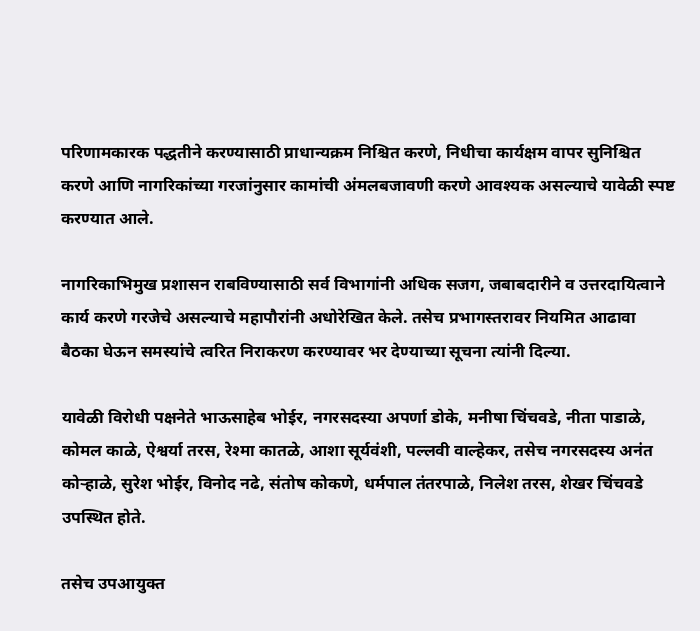परिणामकारक पद्धतीने करण्यासाठी प्राधान्यक्रम निश्चित करणे, निधीचा कार्यक्षम वापर सुनिश्चित करणे आणि नागरिकांच्या गरजांनुसार कामांची अंमलबजावणी करणे आवश्यक असल्याचे यावेळी स्पष्ट करण्यात आले.

नागरिकाभिमुख प्रशासन राबविण्यासाठी सर्व विभागांनी अधिक सजग, जबाबदारीने व उत्तरदायित्वाने कार्य करणे गरजेचे असल्याचे महापौरांनी अधोरेखित केले. तसेच प्रभागस्तरावर नियमित आढावा बैठका घेऊन समस्यांचे त्वरित निराकरण करण्यावर भर देण्याच्या सूचना त्यांनी दिल्या.

यावेळी विरोधी पक्षनेते भाऊसाहेब भोईर, नगरसदस्या अपर्णा डोके, मनीषा चिंचवडे, नीता पाडाळे, कोमल काळे, ऐश्वर्या तरस, रेश्मा कातळे, आशा सूर्यवंशी, पल्लवी वाल्हेकर, तसेच नगरसदस्य अनंत कोऱ्हाळे, सुरेश भोईर, विनोद नढे, संतोष कोकणे, धर्मपाल तंतरपाळे, निलेश तरस, शेखर चिंचवडे उपस्थित होते.

तसेच उपआयुक्त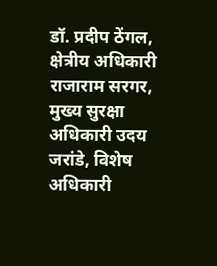डॉ. प्रदीप ठेंगल, क्षेत्रीय अधिकारी राजाराम सरगर, मुख्य सुरक्षा अधिकारी उदय जरांडे, विशेष अधिकारी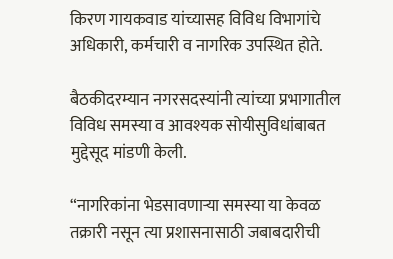किरण गायकवाड यांच्यासह विविध विभागांचे अधिकारी, कर्मचारी व नागरिक उपस्थित होते.

बैठकीदरम्यान नगरसदस्यांनी त्यांच्या प्रभागातील विविध समस्या व आवश्यक सोयीसुविधांबाबत मुद्देसूद मांडणी केली.

“नागरिकांना भेडसावणाऱ्या समस्या या केवळ तक्रारी नसून त्या प्रशासनासाठी जबाबदारीची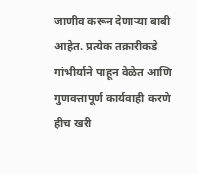जाणीव करून देणाऱ्या बाबी आहेत. प्रत्येक तक्रारीकडे गांभीर्याने पाहून वेळेत आणि गुणवत्तापूर्ण कार्यवाही करणे हीच खरी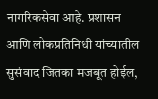नागरिकसेवा आहे. प्रशासन आणि लोकप्रतिनिधी यांच्यातील सुसंवाद जितका मजबूत होईल,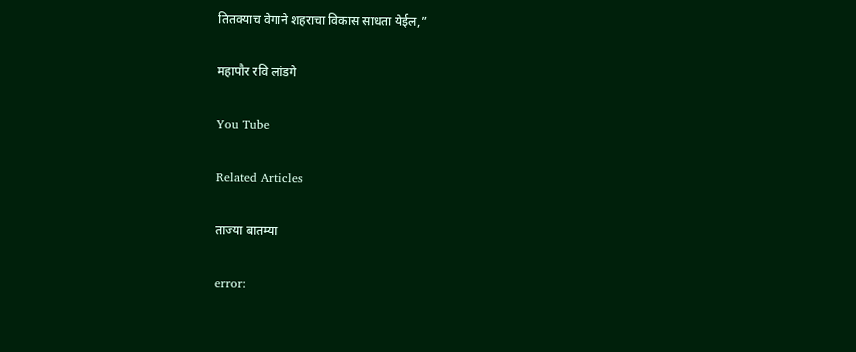तितक्याच वेगाने शहराचा विकास साधता येईल,”

महापौर रवि लांडगे

You Tube

Related Articles

ताज्या बातम्या

error: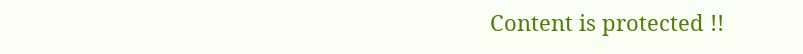Content is protected !!